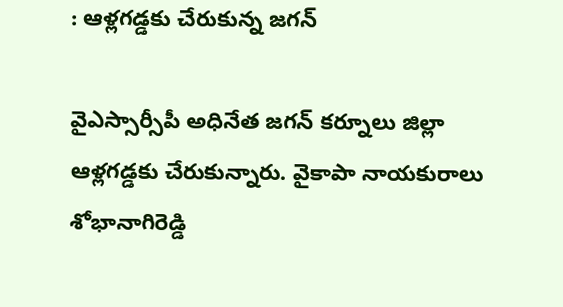: ఆళ్లగడ్డకు చేరుకున్న జగన్

వైఎస్సార్సీపీ అధినేత జగన్ కర్నూలు జిల్లా ఆళ్లగడ్డకు చేరుకున్నారు. వైకాపా నాయకురాలు శోభానాగిరెడ్డి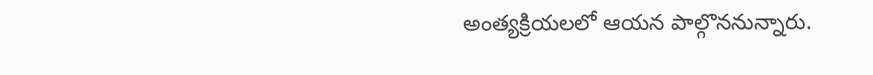అంత్యక్రియలలో ఆయన పాల్గొననున్నారు.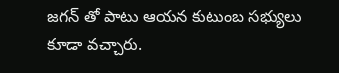జగన్ తో పాటు ఆయన కుటుంబ సభ్యులు కూడా వచ్చారు.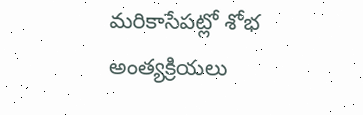మరికాసేపట్లో శోభ అంత్యక్రియలు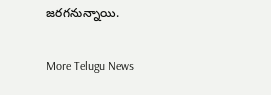జరగనున్నాయి.

More Telugu News